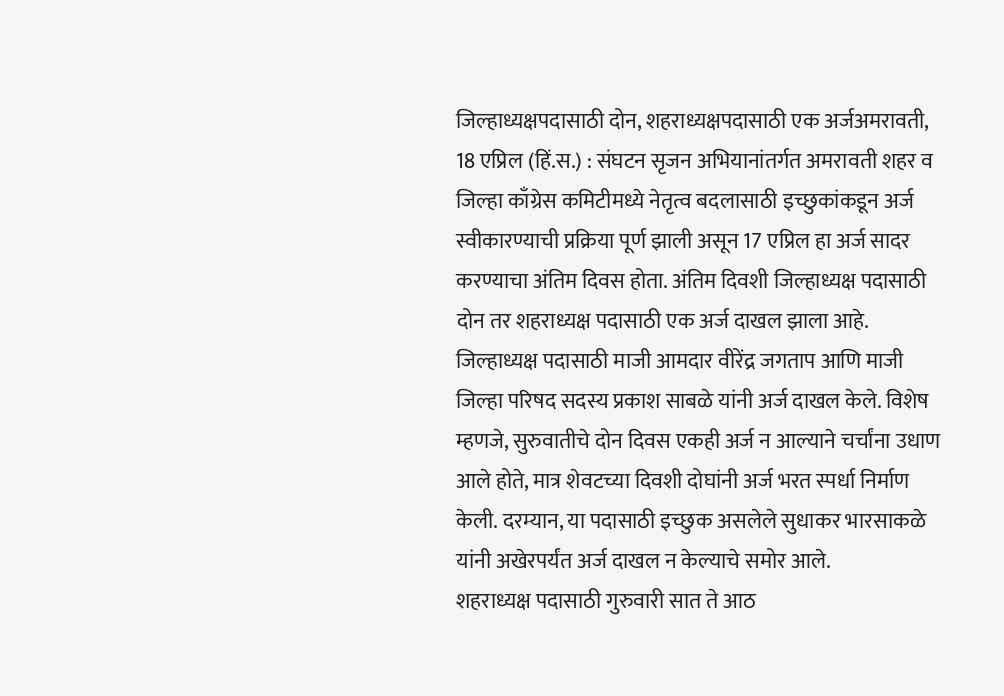जिल्हाध्यक्षपदासाठी दोन, शहराध्यक्षपदासाठी एक अर्जअमरावती, 18 एप्रिल (हिं.स.) : संघटन सृजन अभियानांतर्गत अमरावती शहर व जिल्हा काँग्रेस कमिटीमध्ये नेतृत्व बदलासाठी इच्छुकांकडून अर्ज स्वीकारण्याची प्रक्रिया पूर्ण झाली असून 17 एप्रिल हा अर्ज सादर करण्याचा अंतिम दिवस होता. अंतिम दिवशी जिल्हाध्यक्ष पदासाठी दोन तर शहराध्यक्ष पदासाठी एक अर्ज दाखल झाला आहे.
जिल्हाध्यक्ष पदासाठी माजी आमदार वीरेंद्र जगताप आणि माजी जिल्हा परिषद सदस्य प्रकाश साबळे यांनी अर्ज दाखल केले. विशेष म्हणजे, सुरुवातीचे दोन दिवस एकही अर्ज न आल्याने चर्चांना उधाण आले होते, मात्र शेवटच्या दिवशी दोघांनी अर्ज भरत स्पर्धा निर्माण केली. दरम्यान, या पदासाठी इच्छुक असलेले सुधाकर भारसाकळे यांनी अखेरपर्यंत अर्ज दाखल न केल्याचे समोर आले.
शहराध्यक्ष पदासाठी गुरुवारी सात ते आठ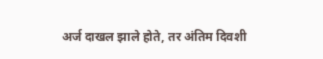अर्ज दाखल झाले होते, तर अंतिम दिवशी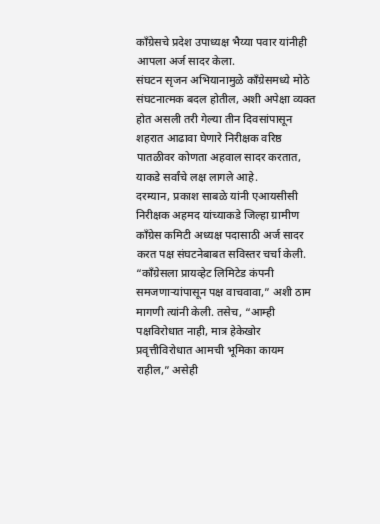काँग्रेसचे प्रदेश उपाध्यक्ष भैय्या पवार यांनीही आपला अर्ज सादर केला.
संघटन सृजन अभियानामुळे काँग्रेसमध्ये मोठे संघटनात्मक बदल होतील, अशी अपेक्षा व्यक्त होत असली तरी गेल्या तीन दिवसांपासून शहरात आढावा घेणारे निरीक्षक वरिष्ठ पातळीवर कोणता अहवाल सादर करतात, याकडे सर्वांचे लक्ष लागले आहे.
दरम्यान, प्रकाश साबळे यांनी एआयसीसी निरीक्षक अहमद यांच्याकडे जिल्हा ग्रामीण काँग्रेस कमिटी अध्यक्ष पदासाठी अर्ज सादर करत पक्ष संघटनेबाबत सविस्तर चर्चा केली. “काँग्रेसला प्रायव्हेट लिमिटेड कंपनी समजणाऱ्यांपासून पक्ष वाचवावा,” अशी ठाम मागणी त्यांनी केली. तसेच, “आम्ही पक्षविरोधात नाही, मात्र हेकेखोर प्रवृत्तीविरोधात आमची भूमिका कायम राहील,” असेही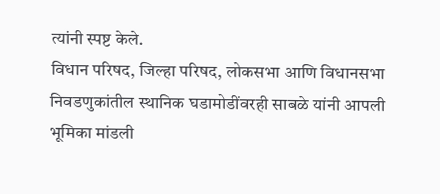त्यांनी स्पष्ट केले.
विधान परिषद, जिल्हा परिषद, लोकसभा आणि विधानसभा निवडणुकांतील स्थानिक घडामोडींवरही साबळे यांनी आपली भूमिका मांडली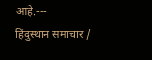आहे.---
हिंदुस्थान समाचार /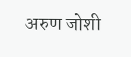अरुण जोशी